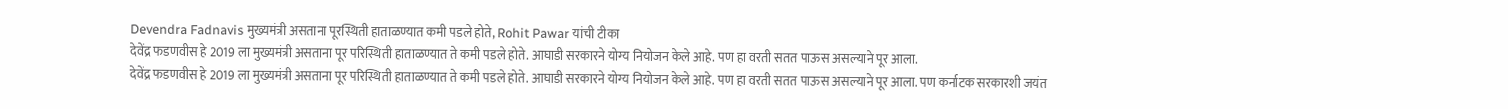Devendra Fadnavis मुख्यमंत्री असताना पूरस्थिती हाताळण्यात कमी पडले होते, Rohit Pawar यांची टीका
देवेंद्र फडणवीस हे 2019 ला मुख्यमंत्री असताना पूर परिस्थिती हाताळण्यात ते कमी पडले होते. आघाडी सरकारने योग्य नियोजन केले आहे. पण हा वरती सतत पाऊस असल्याने पूर आला.
देवेंद्र फडणवीस हे 2019 ला मुख्यमंत्री असताना पूर परिस्थिती हाताळण्यात ते कमी पडले होते. आघाडी सरकारने योग्य नियोजन केले आहे. पण हा वरती सतत पाऊस असल्याने पूर आला. पण कर्नाटक सरकारशी जयंत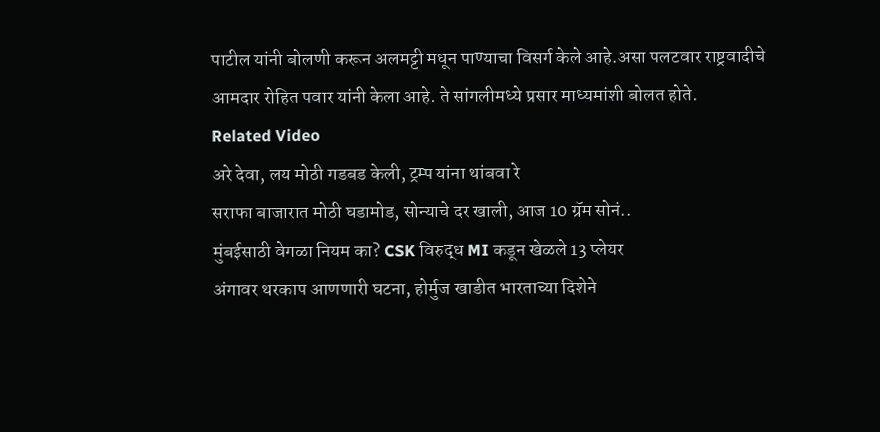पाटील यांनी बोलणी करून अलमट्टी मधून पाण्याचा विसर्ग केले आहे.असा पलटवार राष्ट्रवादीचे आमदार रोहित पवार यांनी केला आहे. ते सांगलीमध्ये प्रसार माध्यमांशी बोलत होते.
Related Video
अरे देवा, लय मोठी गडबड केली, ट्रम्प यांना थांबवा रे
सराफा बाजारात मोठी घडामोड, सोन्याचे दर खाली, आज 10 ग्रॅम सोनं..
मुंबईसाठी वेगळा नियम का? CSK विरुद्ध MI कडून खेळले 13 प्लेयर
अंगावर थरकाप आणणारी घटना, होर्मुज खाडीत भारताच्या दिशेने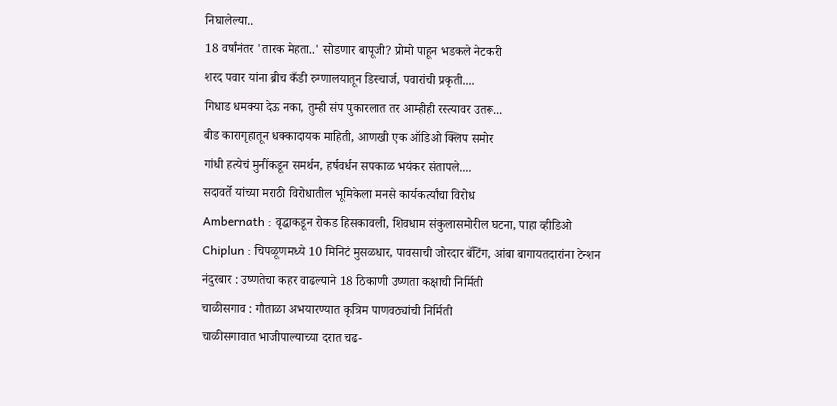निघालेल्या..
18 वर्षांनंतर 'तारक मेहता..' सोडणार बापूजी? प्रोमो पाहून भडकले नेटकरी
शरद पवार यांना ब्रीच कँडी रुग्णालयातून डिस्चार्ज, पवारांची प्रकृती....
गिधाड धमक्या देऊ नका, तुम्ही संप पुकारलात तर आम्हीही रस्त्यावर उतरू...
बीड कारागृहातून धक्कादायक माहिती, आणखी एक ऑडिओ क्लिप समोर
गांधी हत्येचं मुनींकडून समर्थन, हर्षवर्धन सपकाळ भयंकर संतापले....
सदावर्ते यांच्या मराठी विरोधातील भूमिकेला मनसे कार्यकर्त्यांचा विरोध
Ambernath : वृद्धाकडून रोकड हिसकावली, शिवधाम संकुलासमोरील घटना, पाहा व्हीडिओ
Chiplun : चिपळूणमध्ये 10 मिनिटं मुसळधार, पावसाची जोरदार बॅटिंग, आंबा बागायतदारांना टेन्शन
नंदुरबार : उष्णतेचा कहर वाढल्याने 18 ठिकाणी उष्णता कक्षाची निर्मिती
चाळीसगाव : गौताळा अभयारण्यात कृत्रिम पाणवठ्यांची निर्मिती
चाळीसगावात भाजीपाल्याच्या दरात चढ-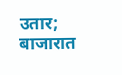उतार; बाजारात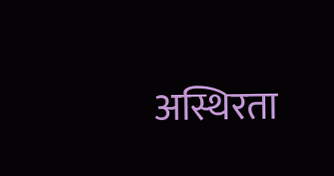अस्थिरता